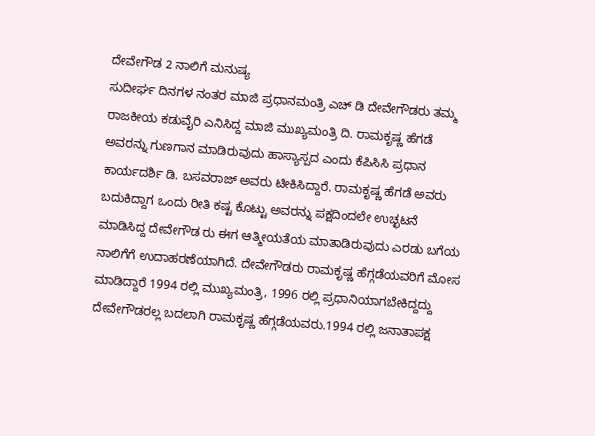ದೇವೇಗೌಡ 2 ನಾಲಿಗೆ ಮನುಷ್ಯ
ಸುದೀರ್ಘ ದಿನಗಳ ನಂತರ ಮಾಜಿ ಪ್ರಧಾನಮಂತ್ರಿ ಎಚ್ ಡಿ ದೇವೇಗೌಡರು ತಮ್ಮ ರಾಜಕೀಯ ಕಡುವೈರಿ ಎನಿಸಿದ್ದ ಮಾಜಿ ಮುಖ್ಯಮಂತ್ರಿ ದಿ. ರಾಮಕೃಷ್ಣ ಹೆಗಡೆ ಅವರನ್ನು ಗುಣಗಾನ ಮಾಡಿರುವುದು ಹಾಸ್ಯಾಸ್ಪದ ಎಂದು ಕೆಪಿಸಿಸಿ ಪ್ರಧಾನ ಕಾರ್ಯದರ್ಶಿ ಡಿ. ಬಸವರಾಜ್ ಅವರು ಟೀಕಿಸಿದ್ದಾರೆ. ರಾಮಕೃಷ್ಣ ಹೆಗಡೆ ಅವರು ಬದುಕಿದ್ದಾಗ ಒಂದು ರೀತಿ ಕಷ್ಟ ಕೊಟ್ಟು ಅವರನ್ನು ಪಕ್ಷದಿಂದಲೇ ಉಚ್ಛಟನೆ ಮಾಡಿಸಿದ್ದ ದೇವೇಗೌಡ ರು ಈಗ ಆತ್ಮೀಯತೆಯ ಮಾತಾಡಿರುವುದು ಎರಡು ಬಗೆಯ ನಾಲಿಗೆಗೆ ಉದಾಹರಣೆಯಾಗಿದೆ. ದೇವೇಗೌಡರು ರಾಮಕೃಷ್ಣ ಹೆಗ್ಗಡೆಯವರಿಗೆ ಮೋಸ ಮಾಡಿದ್ದಾರೆ 1994 ರಲ್ಲಿ ಮುಖ್ಯಮಂತ್ರಿ, 1996 ರಲ್ಲಿ ಪ್ರಧಾನಿಯಾಗಬೇಕಿದ್ದದ್ದು ದೇವೇಗೌಡರಲ್ಲ ಬದಲಾಗಿ ರಾಮಕೃಷ್ಣ ಹೆಗ್ಗಡೆಯವರು.1994 ರಲ್ಲಿ ಜನಾತಾಪಕ್ಷ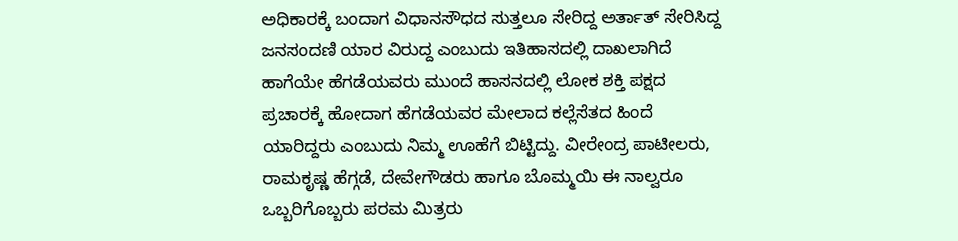ಅಧಿಕಾರಕ್ಕೆ ಬಂದಾಗ ವಿಧಾನಸೌಧದ ಸುತ್ತಲೂ ಸೇರಿದ್ದ ಅರ್ತಾತ್ ಸೇರಿಸಿದ್ದ ಜನಸಂದಣಿ ಯಾರ ವಿರುದ್ದ ಎಂಬುದು ಇತಿಹಾಸದಲ್ಲಿ ದಾಖಲಾಗಿದೆ ಹಾಗೆಯೇ ಹೆಗಡೆಯವರು ಮುಂದೆ ಹಾಸನದಲ್ಲಿ ಲೋಕ ಶಕ್ತಿ ಪಕ್ಷದ ಪ್ರಚಾರಕ್ಕೆ ಹೋದಾಗ ಹೆಗಡೆಯವರ ಮೇಲಾದ ಕಲ್ಲೆಸೆತದ ಹಿಂದೆ ಯಾರಿದ್ದರು ಎಂಬುದು ನಿಮ್ಮ ಊಹೆಗೆ ಬಿಟ್ಟಿದ್ದು. ವೀರೇಂದ್ರ ಪಾಟೀಲರು, ರಾಮಕೃಷ್ಣ ಹೆಗ್ಗಡೆ, ದೇವೇಗೌಡರು ಹಾಗೂ ಬೊಮ್ಮಯಿ ಈ ನಾಲ್ವರೂ ಒಬ್ಬರಿಗೊಬ್ಬರು ಪರಮ ಮಿತ್ರರು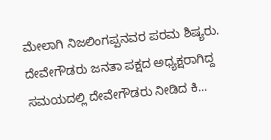ಮೇಲಾಗಿ ನಿಜಲಿಂಗಪ್ಪನವರ ಪರಮ ಶಿಷ್ಯರು. ದೇವೇಗೌಡರು ಜನತಾ ಪಕ್ಷದ ಅಧ್ಯಕ್ಷರಾಗಿದ್ದ ಸಮಯದಲ್ಲಿ ದೇವೇಗೌಡರು ನೀಡಿದ ಕಿ...